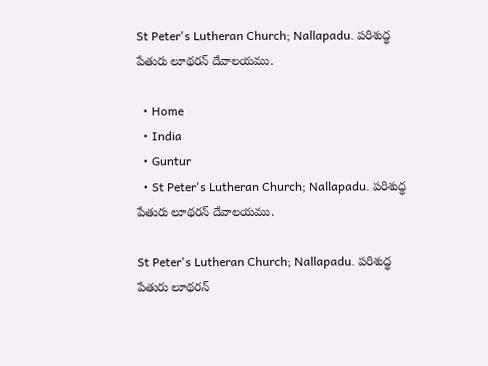St Peter's Lutheran Church; Nallapadu. పరిశుద్థ పేతురు లూథరన్ దేవాలయము.

  • Home
  • India
  • Guntur
  • St Peter's Lutheran Church; Nallapadu. పరిశుద్థ పేతురు లూథరన్ దేవాలయము.

St Peter's Lutheran Church; Nallapadu. పరిశుద్థ పేతురు లూథరన్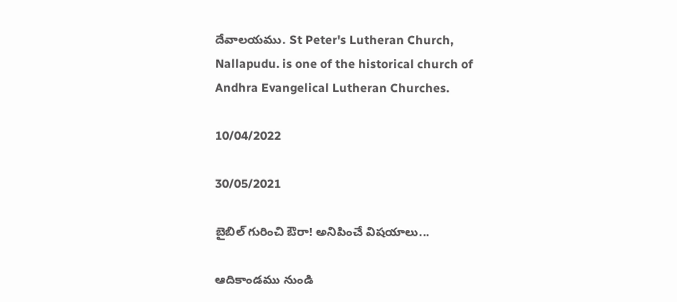దేవాలయము. St Peter's Lutheran Church, Nallapudu. is one of the historical church of Andhra Evangelical Lutheran Churches.

10/04/2022

30/05/2021

బైబిల్ గురించి ఔరా! అనిపించే విషయాలు...

ఆదికాండము నుండి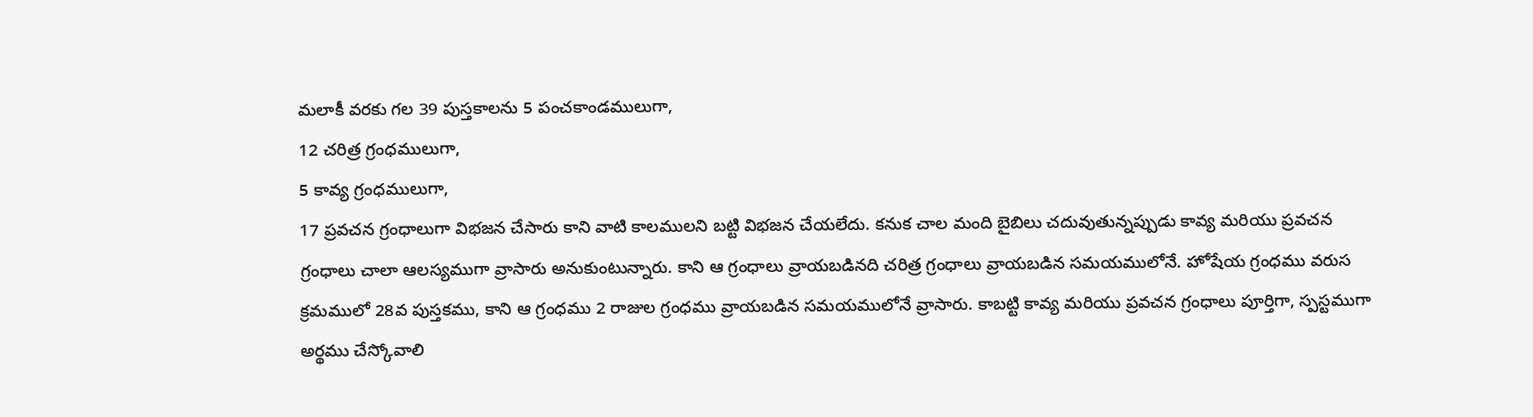మలాకీ వరకు గల 39 పుస్తకాలను 5 పంచకాండములుగా,
12 చరిత్ర గ్రంధములుగా,
5 కావ్య గ్రంధములుగా,
17 ప్రవచన గ్రంధాలుగా విభజన చేసారు కాని వాటి కాలములని బట్టి విభజన చేయలేదు. కనుక చాల మంది బైబిలు చదువుతున్నప్పుడు కావ్య మరియు ప్రవచన గ్రంధాలు చాలా ఆలస్యముగా వ్రాసారు అనుకుంటున్నారు. కాని ఆ గ్రంధాలు వ్రాయబడినది చరిత్ర గ్రంధాలు వ్రాయబడిన సమయములోనే. హోషేయ గ్రంధము వరుస క్రమములో 28వ పుస్తకము, కాని ఆ గ్రంధము 2 రాజుల గ్రంధము వ్రాయబడిన సమయములోనే వ్రాసారు. కాబట్టి కావ్య మరియు ప్రవచన గ్రంధాలు పూర్తిగా, స్పస్టముగా అర్థము చేస్కోవాలి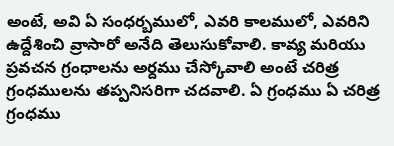అంటే, అవి ఏ సంధర్బములో, ఎవరి కాలములో, ఎవరిని ఉద్దేశించి వ్రాసారో అనేది తెలుసుకోవాలి. కావ్య మరియు ప్రవచన గ్రంధాలను అర్దము చేస్కోవాలి అంటే చరిత్ర గ్రంధములను తప్పనిసరిగా చదవాలి. ఏ గ్రంధము ఏ చరిత్ర గ్రంధము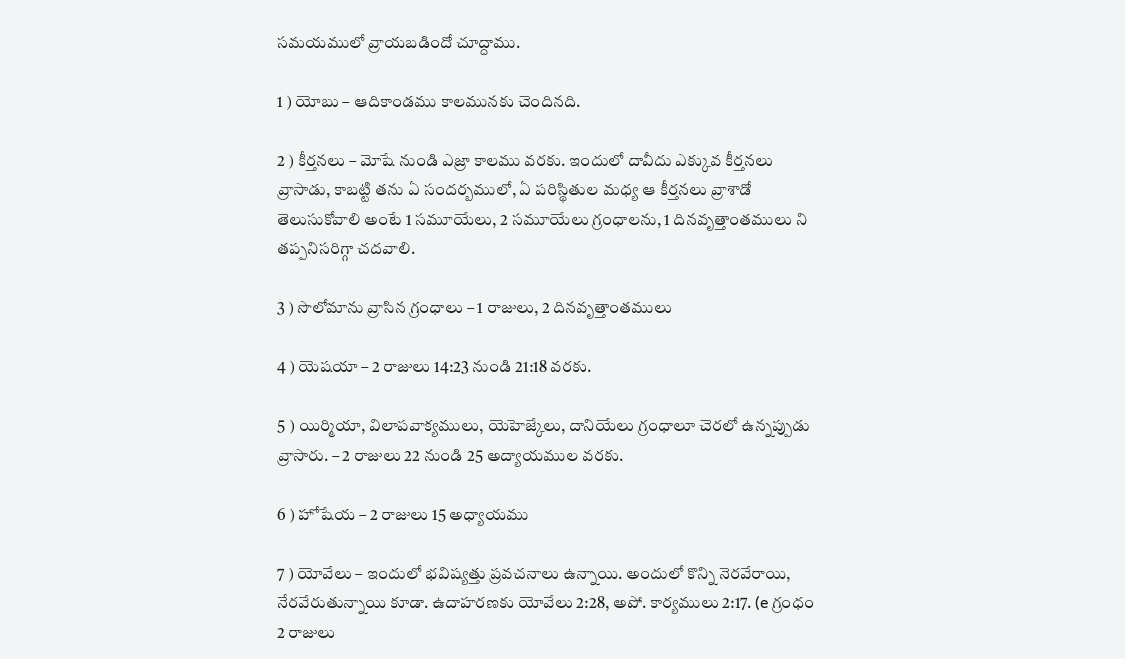సమయములో వ్రాయబడిందో చూద్దాము.

1 ) యోబు – ఆదికాండము కాలమునకు చెందినది.

2 ) కీర్తనలు – మోషే నుండి ఎజ్రా కాలము వరకు. ఇందులో దావీదు ఎక్కువ కీర్తనలు వ్రాసాడు, కాబట్టి తను ఏ సందర్బములో, ఏ పరిస్థితుల మధ్య ఆ కీర్తనలు వ్రాశాడో తెలుసుకోవాలి అంటే 1 సమూయేలు, 2 సమూయేలు గ్రంధాలను, 1 దినవృత్తాంతములు ని తప్పనిసరిగ్గా చదవాలి.

3 ) సొలోమాను వ్రాసిన గ్రంధాలు – 1 రాజులు, 2 దినవృత్తాంతములు

4 ) యెషయా – 2 రాజులు 14:23 నుండి 21:18 వరకు.

5 ) యిర్మియా, విలాపవాక్యములు, యెహెజ్కేలు, దానియేలు గ్రంధాలూ చెరలో ఉన్నప్పుడు వ్రాసారు. – 2 రాజులు 22 నుండి 25 అద్యాయముల వరకు.

6 ) హోషేయ – 2 రాజులు 15 అధ్యాయము

7 ) యోవేలు – ఇందులో భవిష్యత్తు ప్రవచనాలు ఉన్నాయి. అందులో కొన్ని నెరవేరాయి, నేరవేరుతున్నాయి కూడా. ఉదాహరణకు యోవేలు 2:28, అపో. కార్యములు 2:17. (e గ్రంధం 2 రాజులు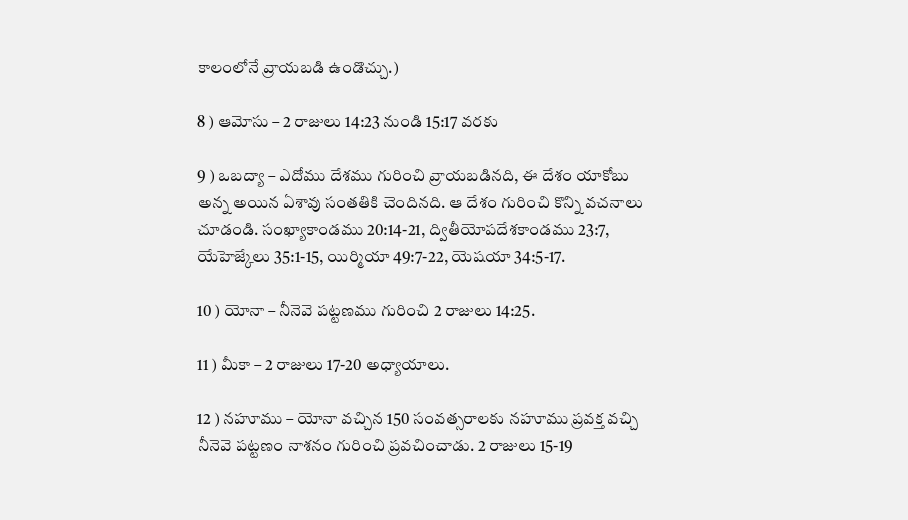కాలంలోనే వ్రాయబడి ఉండొచ్చు.)

8 ) ఆమోసు – 2 రాజులు 14:23 నుండి 15:17 వరకు

9 ) ఒబద్యా – ఎదోము దేశము గురించి వ్రాయబడినది, ఈ దేశం యాకోబు అన్న అయిన ఏశావు సంతతికి చెందినది. ఆ దేశం గురించి కొన్ని వచనాలు చూడండి. సంఖ్యాకాండము 20:14-21, ద్వితీయోపదేశకాండము 23:7, యేహెజ్కేలు 35:1-15, యిర్మియా 49:7-22, యెషయా 34:5-17.

10 ) యోనా – నీనెవె పట్టణము గురించి 2 రాజులు 14:25.

11 ) మీకా – 2 రాజులు 17-20 అధ్యాయాలు.

12 ) నహూము – యోనా వచ్చిన 150 సంవత్సరాలకు నహూము ప్రవక్త వచ్చి నీనెవె పట్టణం నాశనం గురించి ప్రవచించాడు. 2 రాజులు 15-19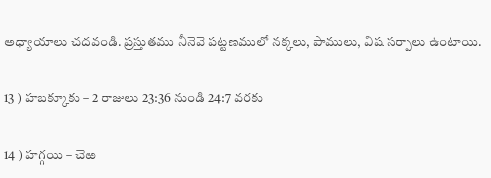అధ్యాయాలు చదవండి. ప్రస్తుతము నీనెవె పట్టణములో నక్కలు, పాములు, విష సర్పాలు ఉంటాయి.

13 ) హబక్కూకు – 2 రాజులు 23:36 నుండి 24:7 వరకు

14 ) హగ్గయి – చెఱ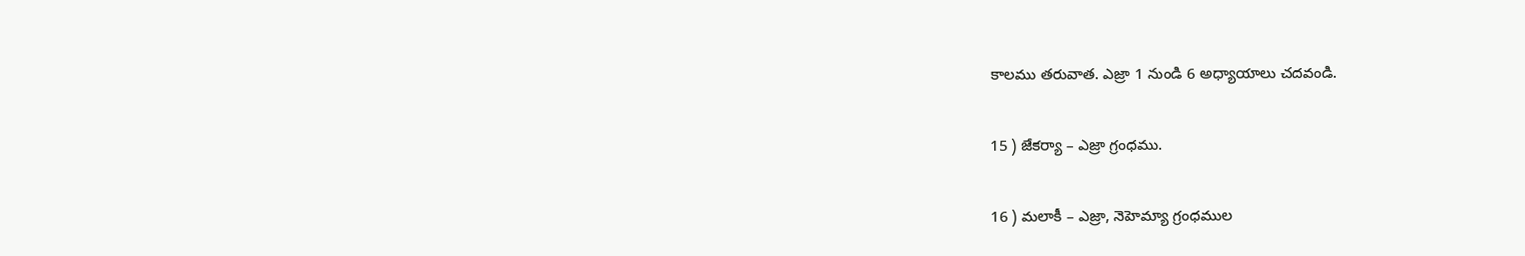కాలము తరువాత. ఎజ్రా 1 నుండి 6 అధ్యాయాలు చదవండి.

15 ) జేకర్యా – ఎజ్రా గ్రంధము.

16 ) మలాకీ – ఎజ్రా, నెహెమ్యా గ్రంధముల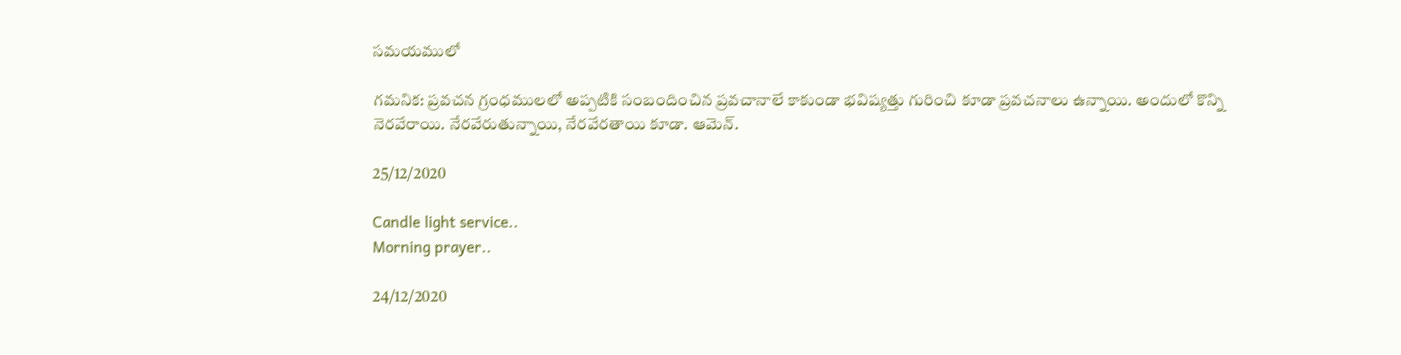సమయములో

గమనిక: ప్రవచన గ్రంధములలో అప్పటికి సంబందించిన ప్రవచానాలే కాకుండా భవిష్యత్తు గురించి కూడా ప్రవచనాలు ఉన్నాయి. అందులో కొన్ని నెరవేరాయి. నేరవేరుతున్నాయి, నేరవేరతాయి కూడా. ఆమెన్.

25/12/2020

Candle light service..
Morning prayer..

24/12/2020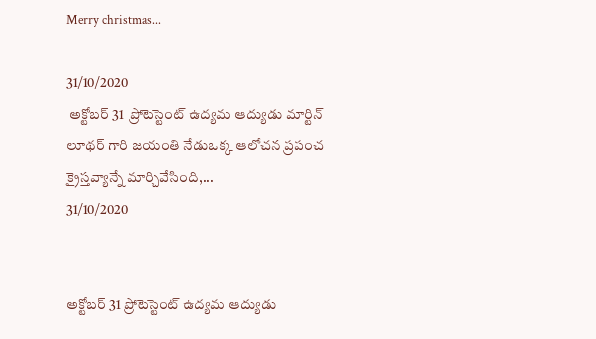Merry christmas...

31/10/2020
 అక్టోబర్ 31  ప్రోటెస్టెంట్ ఉద్యమ ఆద్యుడు మార్టిన్ లూథర్ గారి జయంతి నేడుఒక్క ఆలోచన ప్రపంచ క్రైస్తవ్యాన్నే మార్చివేసింది,...
31/10/2020


అక్టోబర్ 31 ప్రోటెస్టెంట్ ఉద్యమ ఆద్యుడు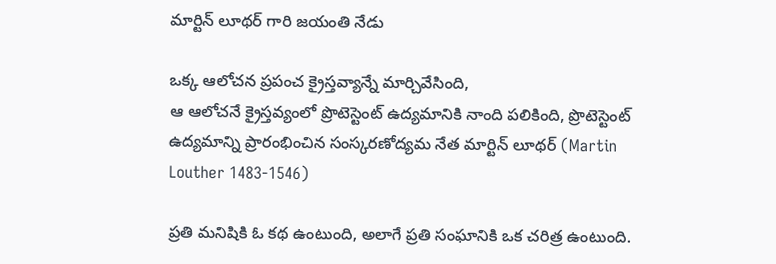మార్టిన్ లూథర్ గారి జయంతి నేడు

ఒక్క ఆలోచన ప్రపంచ క్రైస్తవ్యాన్నే మార్చివేసింది,
ఆ ఆలోచనే క్రైస్తవ్యంలో ప్రొటెస్టెంట్ ఉద్యమానికి నాంది పలికింది, ప్రొటెస్టెంట్ ఉద్యమాన్ని ప్రారంభించిన సంస్కరణోద్యమ నేత మార్టిన్ లూథర్ (Martin Louther 1483-1546)

ప్రతి మనిషికి ఓ కథ ఉంటుంది, అలాగే ప్రతి సంఘానికి ఒక చరిత్ర ఉంటుంది.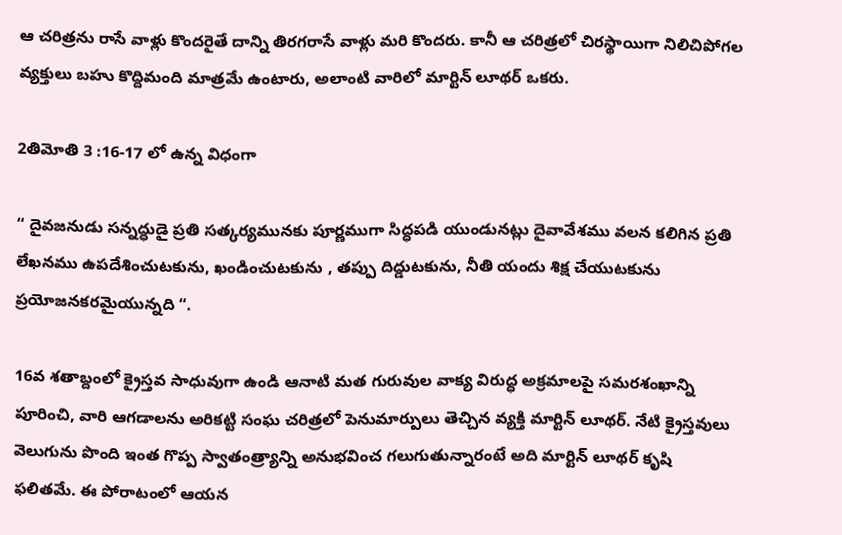ఆ చరిత్రను రాసే వాళ్లు కొందరైతే దాన్ని తిరగరాసే వాళ్లు మరి కొందరు. కానీ ఆ చరిత్రలో చిరస్థాయిగా నిలిచిపోగల వ్యక్తులు బహు కొద్దిమంది మాత్రమే ఉంటారు, అలాంటి వారిలో మార్టిన్ లూథర్ ఒకరు.

2తిమోతి 3 :16-17 లో ఉన్న విధంగా

“ దైవజనుడు సన్నద్ధుడై ప్రతి సత్కర్యమునకు పూర్ణముగా సిద్ధపడి యుండునట్లు దైవావేశము వలన కలిగిన ప్రతి లేఖనము ఉపదేశించుటకును, ఖండించుటకును , తప్పు దిద్డుటకును, నీతి యందు శిక్ష చేయుటకును ప్రయోజనకరమైయున్నది “.

16వ శతాబ్దంలో క్రైస్తవ సాధువుగా ఉండి ఆనాటి మత గురువుల వాక్య విరుద్ధ అక్రమాలపై సమరశంఖాన్ని పూరించి, వారి ఆగడాలను అరికట్టి సంఘ చరిత్రలో పెనుమార్పులు తెచ్చిన వ్యక్తి మార్టిన్ లూథర్. నేటి క్రైస్తవులు వెలుగును పొంది ఇంత గొప్ప స్వాతంత్ర్యాన్ని అనుభవించ గలుగుతున్నారంటే అది మార్టిన్ లూథర్ కృషి ఫలితమే. ఈ పోరాటంలో ఆయన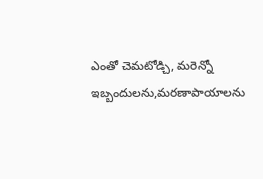ఎంతో చెమటోడ్చి, మరెన్నో ఇబ్బందులను,మరణాపాయాలను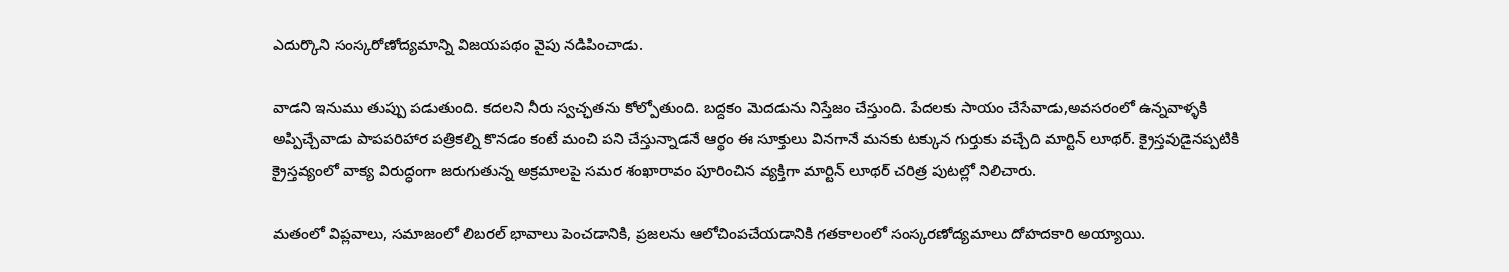ఎదుర్కొని సంస్కరోణోద్యమాన్ని విజయపథం వైపు నడిపించాడు.

వాడని ఇనుము తుప్పు పడుతుంది. కదలని నీరు స్వచ్ఛతను కోల్పోతుంది. బద్దకం మెదడును నిస్తేజం చేస్తుంది. పేదలకు సాయం చేసేవాడు,అవసరంలో ఉన్నవాళ్ళకి అప్పిచ్చేవాడు పాపపరిహార పత్రికల్ని కొనడం కంటే మంచి పని చేస్తున్నాడనే ఆర్థం ఈ సూక్తులు వినగానే మనకు టక్కున గుర్తుకు వచ్చేది మార్టిన్ లూథర్. క్రైస్తవుడైనప్పటికి క్రైస్తవ్యంలో వాక్య విరుద్ధంగా జరుగుతున్న అక్రమాలపై సమర శంఖారావం పూరించిన వ్యక్తిగా మార్టిన్ లూథర్ చరిత్ర పుటల్లో నిలిచారు.

మతంలో విప్లవాలు, సమాజంలో లిబరల్ భావాలు పెంచడానికి, ప్రజలను ఆలోచింపచేయడానికి గతకాలంలో సంస్కరణోద్యమాలు దోహదకారి అయ్యాయి.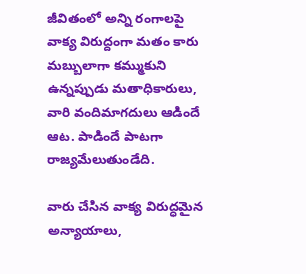జీవితంలో అన్ని రంగాలపై వాక్య విరుద్దంగా మతం కారు మబ్బులాగా కమ్ముకుని ఉన్నప్పుడు మతాధికారులు, వారి వందిమాగదులు ఆడిందే ఆట. పాడిందే పాటగా రాజ్యమేలుతుండేది.

వారు చేసిన వాక్య విరుద్ధమైన అన్యాయాలు,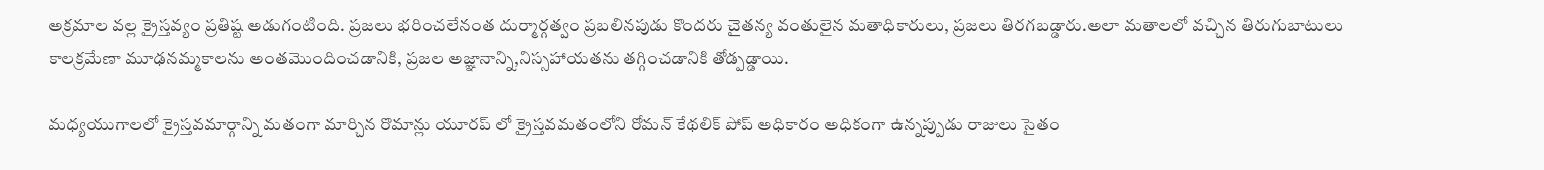అక్రమాల వల్ల క్రైస్తవ్యం ప్రతిష్ట అడుగంటింది. ప్రజలు భరించలేనంత దుర్మార్గత్వం ప్రబలినపుడు కొందరు చైతన్య వంతులైన మతాధికారులు, ప్రజలు తిరగబడ్డారు.అలా మతాలలో వచ్చిన తిరుగుబాటులు కాలక్రమేణా మూఢనమ్మకాలను అంతమొందించడానికి, ప్రజల అజ్ఞానాన్ని,నిస్సహాయతను తగ్గించడానికి తోడ్పడ్డాయి.

మధ్యయుగాలలో క్రైస్తవమార్గాన్ని మతంగా మార్చిన రొమాన్లు యూరప్ లో క్రైస్తవమతంలోని రోమన్ కేథలిక్ పోప్ అధికారం అధికంగా ఉన్నప్పుడు రాజులు సైతం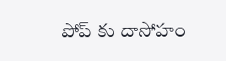పోప్ కు దాసోహం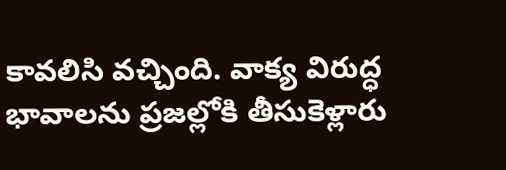కావలిసి వచ్చింది. వాక్య విరుద్ధ భావాలను ప్రజల్లోకి తీసుకెళ్లారు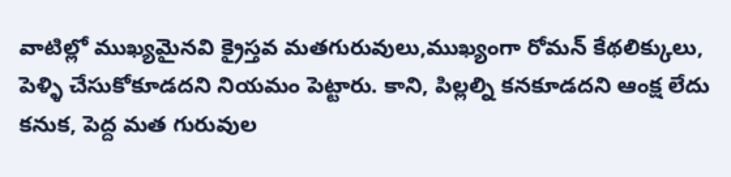వాటిల్లో ముఖ్యమైనవి క్రైస్తవ మతగురువులు,ముఖ్యంగా రోమన్ కేథలిక్కులు, పెళ్ళి చేసుకోకూడదని నియమం పెట్టారు. కాని, పిల్లల్ని కనకూడదని ఆంక్ష లేదు కనుక, పెద్ద మత గురువుల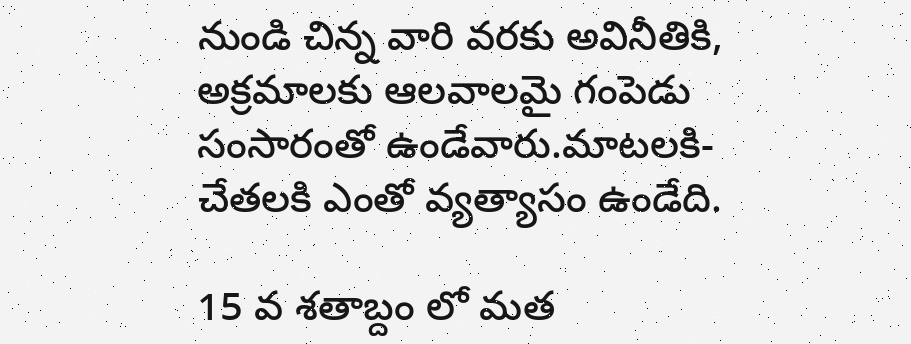నుండి చిన్న వారి వరకు అవినీతికి, అక్రమాలకు ఆలవాలమై గంపెడు సంసారంతో ఉండేవారు.మాటలకి-చేతలకి ఎంతో వ్యత్యాసం ఉండేది.

15 వ శతాబ్దం లో మత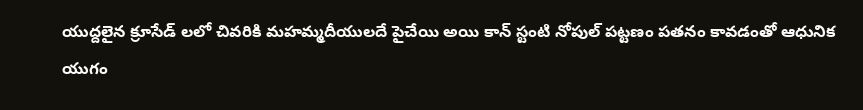యుద్దలైన క్రూసేడ్ లలో చివరికి మహమ్మదీయులదే పైచేయి అయి కాన్ స్టంటి నోపుల్ పట్టణం పతనం కావడంతో ఆధునిక యుగం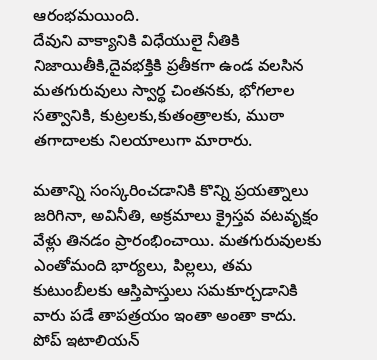ఆరంభమయింది.
దేవుని వాక్యానికి విధేయులై నీతికి నిజాయితీకి,దైవభక్తికి ప్రతీకగా ఉండ వలసిన మతగురువులు స్వార్థ చింతనకు, భోగలాల సత్వానికి, కుట్రలకు,కుతంత్రాలకు, ముఠా తగాదాలకు నిలయాలుగా మారారు.

మతాన్ని సంస్కరించడానికి కొన్ని ప్రయత్నాలు జరిగినా, అవినీతి, అక్రమాలు క్రైస్తవ వటవృక్షం వేళ్లు తినడం ప్రారంభించాయి. మతగురువులకు ఎంతోమంది భార్యలు, పిల్లలు, తమ కుటుంబీలకు ఆస్తిపాస్తులు సమకూర్చడానికి వారు పడే తాపత్రయం ఇంతా అంతా కాదు. పోప్ ఇటాలియన్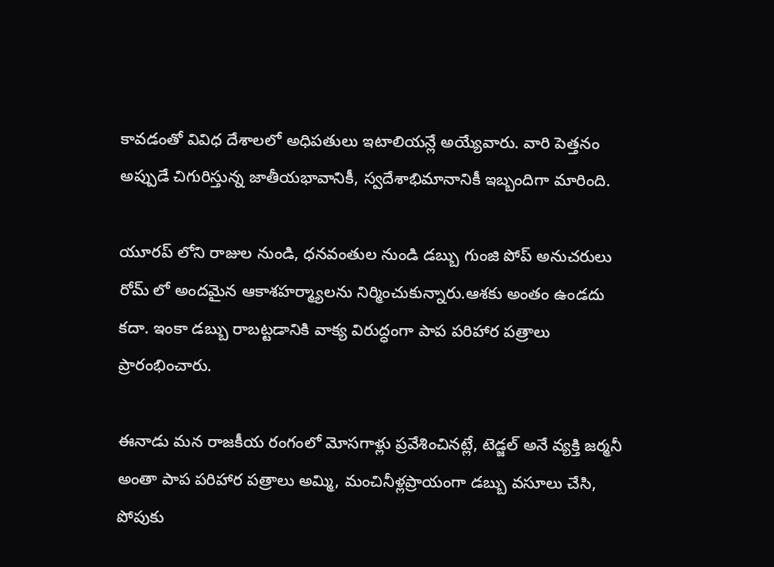కావడంతో వివిధ దేశాలలో అధిపతులు ఇటాలియన్లే అయ్యేవారు. వారి పెత్తనం అప్పుడే చిగురిస్తున్న జాతీయభావానికీ, స్వదేశాభిమానానికీ ఇబ్బందిగా మారింది.

యూరప్ లోని రాజుల నుండి, ధనవంతుల నుండి డబ్బు గుంజి పోప్ అనుచరులు రోమ్ లో అందమైన ఆకాశహర్మ్యాలను నిర్మించుకున్నారు.ఆశకు అంతం ఉండదు కదా. ఇంకా డబ్బు రాబట్టడానికి వాక్య విరుద్ధంగా పాప పరిహార పత్రాలు ప్రారంభించారు.

ఈనాడు మన రాజకీయ రంగంలో మోసగాళ్లు ప్రవేశించినట్లే, టెడ్జల్ అనే వ్యక్తి జర్మనీ అంతా పాప పరిహార పత్రాలు అమ్మి, మంచినీళ్లప్రాయంగా డబ్బు వసూలు చేసి, పోపుకు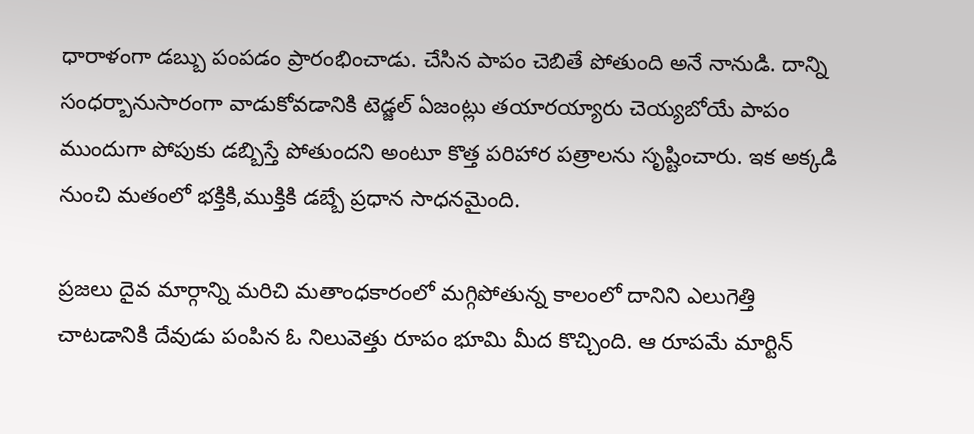ధారాళంగా డబ్బు పంపడం ప్రారంభించాడు. చేసిన పాపం చెబితే పోతుంది అనే నానుడి. దాన్ని సంధర్బానుసారంగా వాడుకోవడానికి టెడ్జల్ ఏజంట్లు తయారయ్యారు చెయ్యబోయే పాపం ముందుగా పోపుకు డబ్బిస్తే పోతుందని అంటూ కొత్త పరిహార పత్రాలను సృష్టించారు. ఇక అక్కడి నుంచి మతంలో భక్తికి,ముక్తికి డబ్బే ప్రధాన సాధనమైంది.

ప్రజలు దైవ మార్గాన్ని మరిచి మతాంధకారంలో మగ్గిపోతున్న కాలంలో దానిని ఎలుగెత్తి చాటడానికి దేవుడు పంపిన ఓ నిలువెత్తు రూపం భూమి మీద కొచ్చింది. ఆ రూపమే మార్టిన్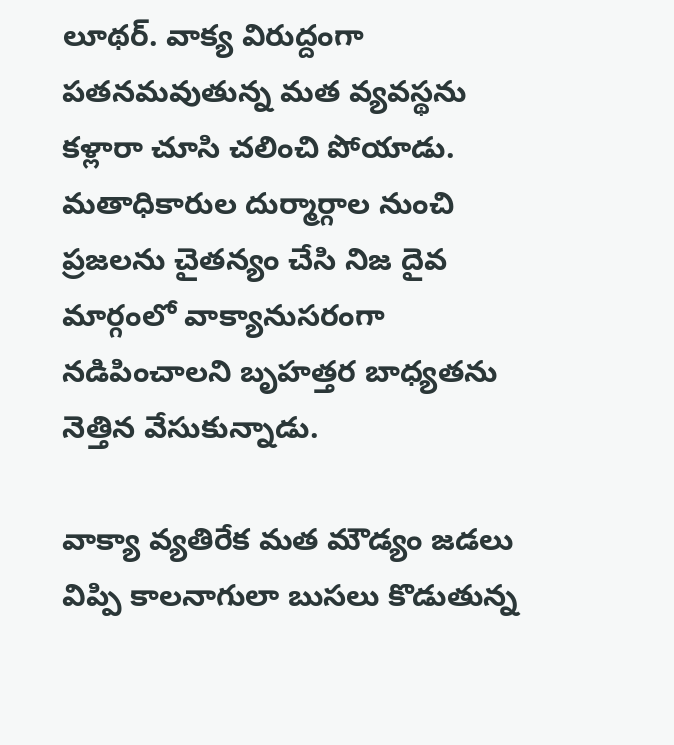లూథర్. వాక్య విరుద్దంగా పతనమవుతున్న మత వ్యవస్థను కళ్లారా చూసి చలించి పోయాడు. మతాధికారుల దుర్మార్గాల నుంచి ప్రజలను చైతన్యం చేసి నిజ దైవ మార్గంలో వాక్యానుసరంగా నడిపించాలని బృహత్తర బాధ్యతను నెత్తిన వేసుకున్నాడు.

వాక్యా వ్యతిరేక మత మౌడ్యం జడలు విప్పి కాలనాగులా బుసలు కొడుతున్న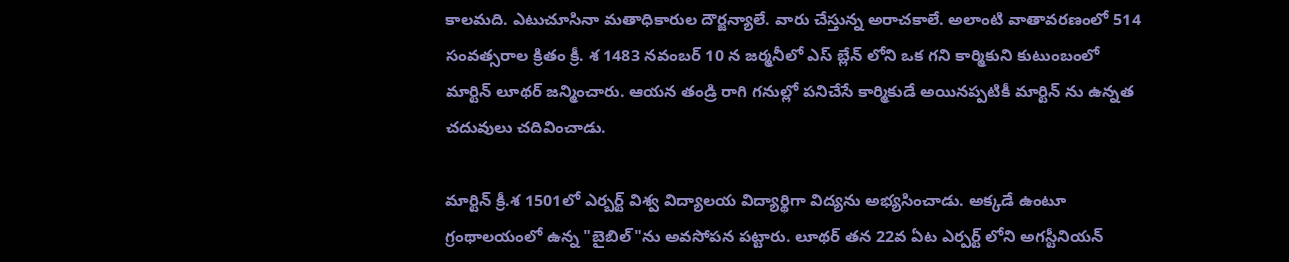కాలమది. ఎటుచూసినా మతాధికారుల దౌర్జన్యాలే. వారు చేస్తున్న అరాచకాలే. అలాంటి వాతావరణంలో 514 సంవత్సరాల క్రితం క్రీ. శ 1483 నవంబర్ 10 న జర్మనీలో ఎస్ బ్లేన్ లోని ఒక గని కార్మికుని కుటుంబంలో మార్టిన్ లూథర్ జన్మించారు. ఆయన తండ్రి రాగి గనుల్లో పనిచేసే కార్మికుడే అయినప్పటికీ మార్టిన్ ను ఉన్నత చదువులు చదివించాడు.

మార్టిన్ క్రీ.శ 1501లో ఎర్బర్ట్ విశ్వ విద్యాలయ విద్యార్థిగా విద్యను అభ్యసించాడు. అక్కడే ఉంటూ గ్రంథాలయంలో ఉన్న "బైబిల్"ను అవసోపన పట్టారు. లూథర్ తన 22వ ఏట ఎర్పర్ట్ లోని అగస్టీనియన్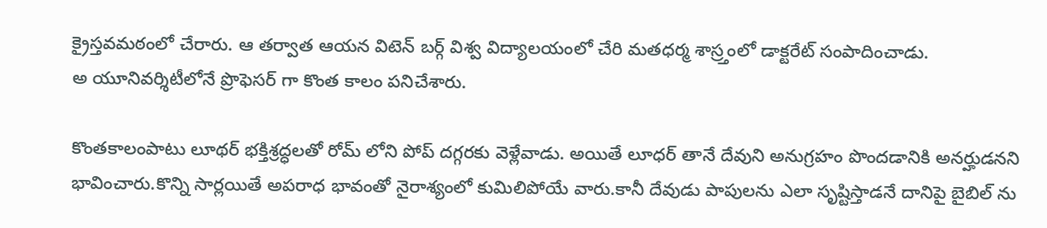క్రైస్తవమఠంలో చేరారు. ఆ తర్వాత ఆయన విటెన్ బర్గ్ విశ్వ విద్యాలయంలో చేరి మతధర్మ శాస్ర్తంలో డాక్టరేట్ సంపాదించాడు.
అ యూనివర్శిటీలోనే ప్రొఫెసర్ గా కొంత కాలం పనిచేశారు.

కొంతకాలంపాటు లూథర్ భక్తిశ్రద్ధలతో రోమ్ లోని పోప్ దగ్గరకు వెళ్లేవాడు. అయితే లూధర్ తానే దేవుని అనుగ్రహం పొందడానికి అనర్హుడనని భావించారు.కొన్ని సార్లయితే అపరాధ భావంతో నైరాశ్యంలో కుమిలిపోయే వారు.కానీ దేవుడు పాపులను ఎలా సృష్టిస్తాడనే దానిపై బైబిల్ ను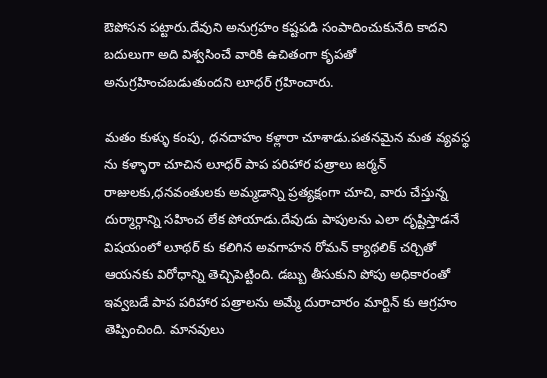ఔపోసన పట్టారు.దేవుని అనుగ్రహం కష్టపడి సంపాదించుకునేది కాదని బదులుగా అది విశ్వసించే వారికి ఉచితంగా కృపతో అనుగ్రహించబడుతుందని లూధర్ గ్రహించారు.

మతం కుళ్ళు కంపు, ధనదాహం కళ్లారా చూశాడు.పతనమైన మత వ్యవస్థ ను కళ్ళారా చూచిన లూధర్ పాప పరిహార పత్రాలు జర్మన్ రాజులకు,ధనవంతులకు అమ్మడాన్ని ప్రత్యక్షంగా చూచి, వారు చేస్తున్న దుర్మార్గాన్ని సహించ లేక పోయాడు.దేవుడు పాపులను ఎలా దృష్టిస్తాడనే విషయంలో లూథర్ కు కలిగిన అవగాహన రోమన్ క్యాథలిక్ చర్చితో ఆయనకు విరోధాన్ని తెచ్చిపెట్టింది. డబ్బు తీసుకుని పోపు అధికారంతో ఇవ్వబడే పాప పరిహార పత్రాలను అమ్మే దురాచారం మార్టిన్ కు ఆగ్రహం తెప్పించింది. మానవులు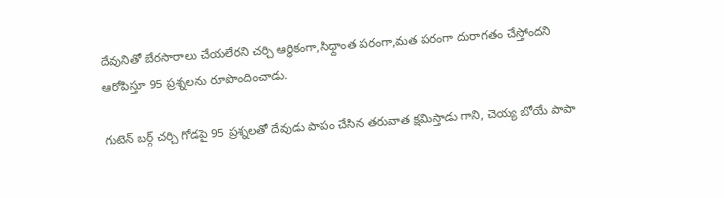దేవునితో బేరసారాలు చేయలేరని చర్చి ఆర్థికంగా,సిధ్దాంత పరంగా,మత పరంగా దురాగతం చేస్తోందని ఆరోపిస్తూ 95 ప్రశ్నలను రూపొందించాడు.

గుటెన్ బర్గ్ చర్చి గోడపై 95 ప్రశ్నలతో దేవుడు పాపం చేసిన తరువాత క్షమిస్తాడు గాని, చెయ్య బోయే పాపా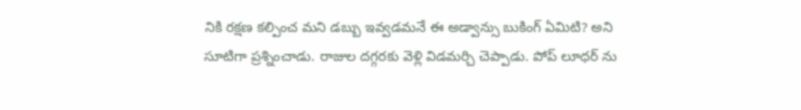నికి రక్షణ కల్పించ మని డబ్బు ఇవ్వడమనే ఈ అడ్వాన్సు బుకింగ్ ఏమిటి? అని సూటిగా ప్రశ్నించాడు. రాజుల దగ్గరకు వెళ్లి విడమర్చి చెప్పాడు. పోప్ లూధర్ ను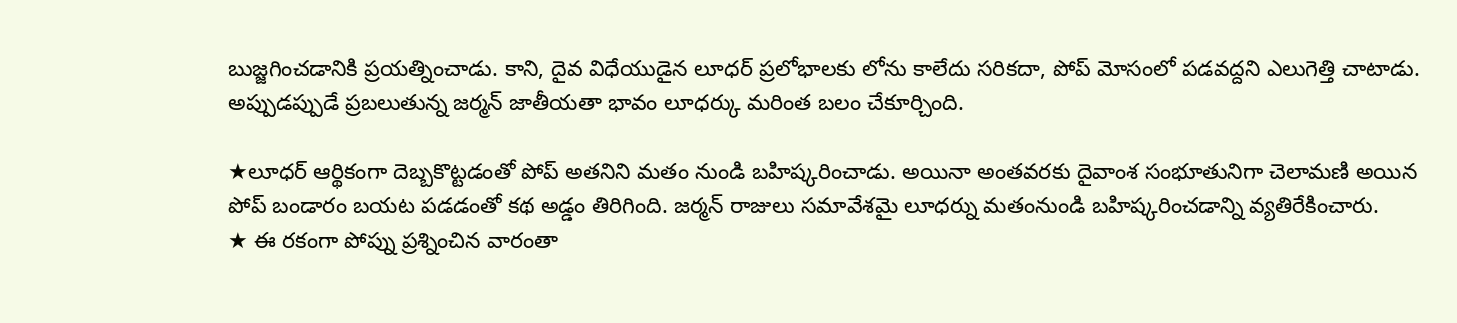బుజ్జగించడానికి ప్రయత్నించాడు. కాని, దైవ విధేయుడైన లూధర్ ప్రలోభాలకు లోను కాలేదు సరికదా, పోప్ మోసంలో పడవద్దని ఎలుగెత్తి చాటాడు. అప్పుడప్పుడే ప్రబలుతున్న జర్మన్ జాతీయతా భావం లూధర్కు మరింత బలం చేకూర్చింది.

★లూధర్ ఆర్థికంగా దెబ్బకొట్టడంతో పోప్ అతనిని మతం నుండి బహిష్కరించాడు. అయినా అంతవరకు దైవాంశ సంభూతునిగా చెలామణి అయిన పోప్ బండారం బయట పడడంతో కథ అడ్డం తిరిగింది. జర్మన్ రాజులు సమావేశమై లూధర్ను మతంనుండి బహిష్కరించడాన్ని వ్యతిరేకించారు.
★ ఈ రకంగా పోప్ను ప్రశ్నించిన వారంతా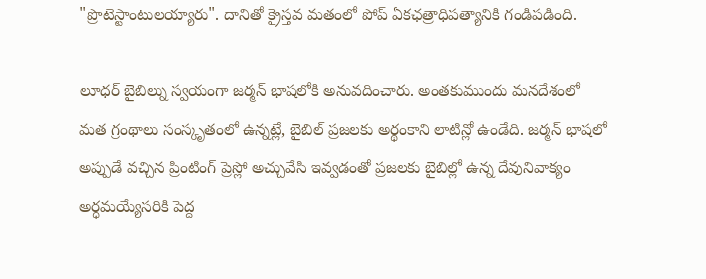"ప్రొటెస్టాంటులయ్యారు". దానితో క్రైస్తవ మతంలో పోప్ ఏకఛత్రాధిపత్యానికి గండిపడింది.

లూధర్ బైబిల్ను స్వయంగా జర్మన్ భాషలోకి అనువదించారు. అంతకుముందు మనదేశంలో మత గ్రంథాలు సంస్కృతంలో ఉన్నట్లే, బైబిల్ ప్రజలకు అర్థంకాని లాటిన్లో ఉండేది. జర్మన్ భాషలో అప్పుడే వచ్చిన ప్రింటింగ్ ప్రెస్లో అచ్చువేసి ఇవ్వడంతో ప్రజలకు బైబిల్లో ఉన్న దేవునివాక్యం అర్ధమయ్యేసరికి పెద్ద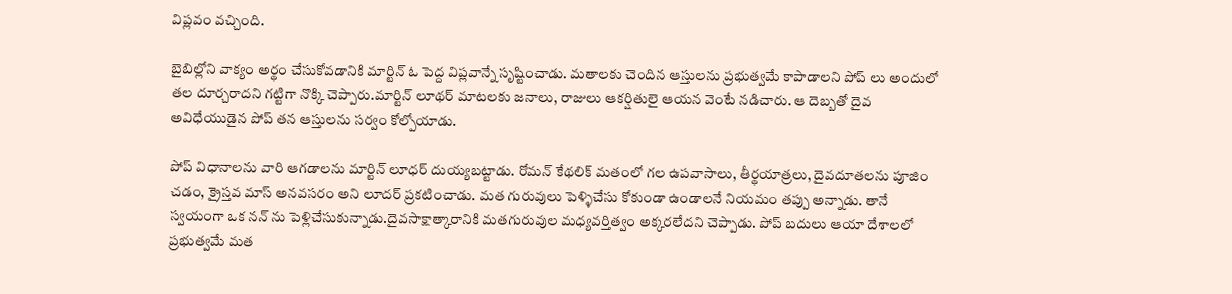విప్లవం వచ్చింది.

బైబిల్లోని వాక్యం అర్థం చేసుకోవడానికి మార్టిన్ ఓ పెద్ద విప్లవాన్నే సృష్టించాడు. మతాలకు చెందిన ఆస్తులను ప్రభుత్వమే కాపాడాలని పోప్ లు అందులో తల దూర్చరాదని గట్టిగా నొక్కి చెప్పారు.మార్టిన్ లూథర్ మాటలకు జనాలు, రాజులు ఆకర్షితులై ఆయన వెంటే నడిచారు. ఆ దెబ్బతో దైవ అవిధేయుడైన పోప్ తన ఆస్తులను సర్వం కోల్పోయాడు.

పోప్ విధానాలను వారి ఆగడాలను మార్టిన్ లూధర్ దుయ్యబట్టాడు. రోమన్ కేథలిక్ మతంలో గల ఉపవాసాలు, తీర్థయాత్రలు, దైవదూతలను పూజిం చడం, క్రైస్తవ మాస్ అనవసరం అని లూదర్ ప్రకటించాడు. మత గురువులు పెళ్ళిచేసు కోకుండా ఉండాలనే నియమం తప్పు అన్నాడు. తానే స్వయంగా ఒక నన్ ను పెళ్లిచేసుకున్నాడు.దైవసాక్షాత్కారానికి మతగురువుల మధ్యవర్తిత్వం అక్కరలేదని చెప్పాడు. పోప్ బదులు ఆయా దేశాలలో ప్రభుత్వమే మత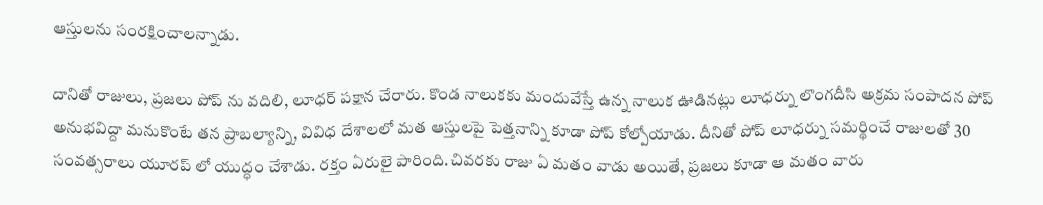ఆస్తులను సంరక్షించాలన్నాడు.

దానితో రాజులు, ప్రజలు పోప్ ను వదిలి, లూధర్ పక్షాన చేరారు. కొండ నాలుకకు మందువేస్తే ఉన్న నాలుక ఊడినట్లు లూధర్ను లొంగదీసి అక్రమ సంపాదన పోప్ అనుభవిద్దా మనుకొంటే తన ప్రాబల్యాన్ని, వివిధ దేశాలలో మత ఆస్తులపై పెత్తనాన్ని కూడా పోప్ కోల్పోయాడు. దీనితో పోప్ లూధర్ను సమర్థించే రాజులతో 30 సంవత్సరాలు యూరప్ లో యుద్ధం చేశాడు. రక్తం ఏరులై పారింది.చివరకు రాజు ఏ మతం వాడు అయితే, ప్రజలు కూడా ఆ మతం వారు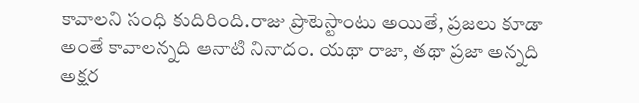కావాలని సంధి కుదిరింది.రాజు ప్రొటెస్టాంటు అయితే, ప్రజలు కూడా అంతే కావాలన్నది ఆనాటి నినాదం. యథా రాజా, తథా ప్రజా అన్నది అక్షర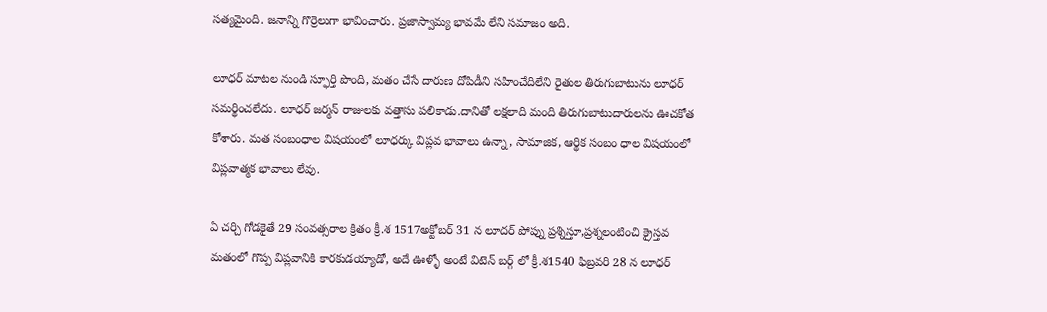సత్యమైంది. జనాన్ని గొర్రెలుగా భావించారు. ప్రజాస్వామ్య భావమే లేని సమాజం అది.

లూధర్ మాటల నుండి స్ఫూర్తి పొంది, మతం చేసే దారుణ దోపిడీని సహించేదిలేని రైతుల తిరుగుబాటును లూధర్ సమర్థించలేదు. లూధర్ జర్మన్ రాజులకు వత్తాసు పలికాడు.దానితో లక్షలాది మంది తిరుగుబాటుదారులను ఊచకోత కోశారు. మత సంబంధాల విషయంలో లూధర్కు విప్లవ భావాలు ఉన్నా, సామాజిక, ఆర్థిక సంబం ధాల విషయంలో విప్లవాత్మక భావాలు లేవు.

ఏ చర్చి గోడకైతే 29 సంవత్సరాల క్రితం క్రీ.శ 1517అక్టోబర్ 31 న లూదర్ పోప్ను ప్రశ్నిస్తూ,ప్రశ్నలంటించి క్రైస్తవ మతంలో గొప్ప విప్లవానికి కారకుడయ్యాడో, అదే ఊళ్ళో అంటే విటెన్ బర్గ్ లో క్రీ.శ1540 ఫిబ్రవరి 28 న లూధర్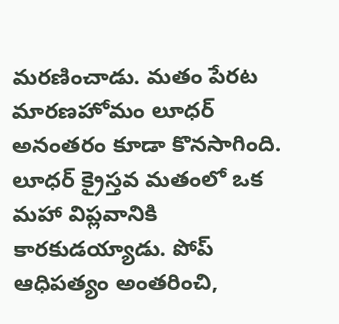మరణించాడు. మతం పేరట మారణహోమం లూధర్ అనంతరం కూడా కొనసాగింది. లూధర్ క్రైస్తవ మతంలో ఒక మహా విప్లవానికి కారకుడయ్యాడు. పోప్ ఆధిపత్యం అంతరించి,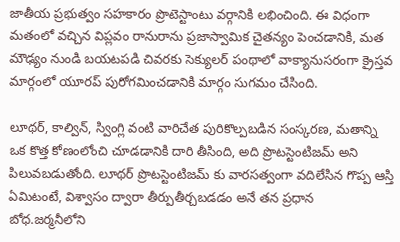జాతీయ ప్రభుత్వం సహకారం ప్రొటెస్టాంటు వర్గానికి లభించింది. ఈ విధంగా మతంలో వచ్చిన విప్లవం రానురాను ప్రజాస్వామిక చైతన్యం పెంచడానికి, మత మౌఢ్యం నుండి బయటపడి చివరకు సెక్యులర్ పంథాలో వాక్యానుసరంగా క్రైస్తవ మార్గంలో యూరప్ పురోగమించడానికి మార్గం సుగమం చేసింది.

లూథర్, కాల్విన్, స్వింగ్లి వంటి వారిచేత పురికొల్పబడిన సంస్కరణ, మతాన్ని ఒక కొత్త కోణంలోంచి చూడడానికి దారి తీసింది, అది ప్రొటస్టెంటిజమ్ అని పిలువబడుతోంది. లూథర్ ప్రొటస్టెంటిజమ్ కు వారసత్వంగా వదిలేసిన గొప్ప ఆస్తి ఏమిటంటే, విశ్వాసం ద్వారా తీర్పుతీర్చబడడం అనే తన ప్రధాన బోధ.జర్మనీలోని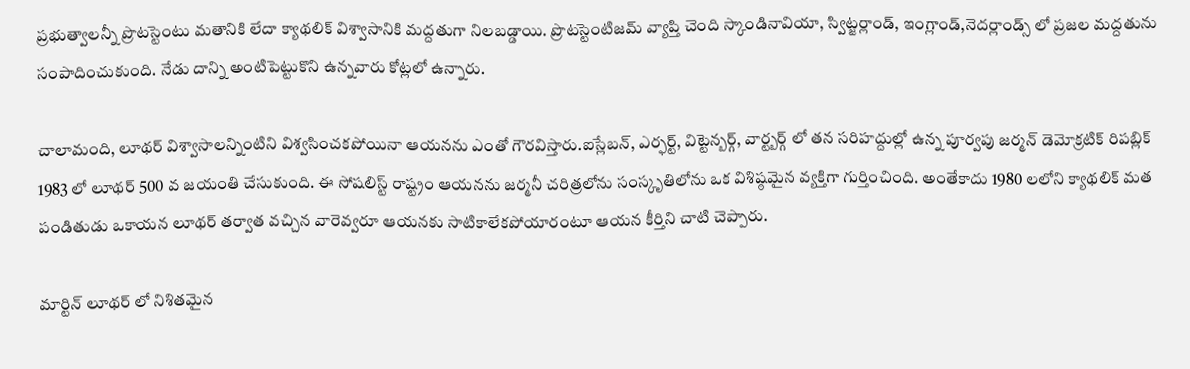ప్రభుత్వాలన్నీ ప్రొటస్టెంటు మతానికి లేదా క్యాథలిక్ విశ్వాసానికి మద్దతుగా నిలబడ్డాయి. ప్రొటస్టెంటిజమ్ వ్యాప్తి చెంది స్కాండినావియా, స్విట్జర్లాండ్, ఇంగ్లాండ్,నెదర్లాండ్స్ లో ప్రజల మద్దతును సంపాదించుకుంది. నేడు దాన్ని అంటిపెట్టుకొని ఉన్నవారు కోట్లలో ఉన్నారు.

చాలామంది, లూథర్ విశ్వాసాలన్నింటిని విశ్వసించకపోయినా ఆయనను ఎంతో గౌరవిస్తారు.ఐస్లేబన్, ఎర్ఫర్ట్, విట్టెన్బర్గ్, వార్ట్బర్గ్ లో తన సరిహద్దుల్లో ఉన్న పూర్వపు జర్మన్ డెమోక్రటిక్ రిపబ్లిక్ 1983 లో లూథర్ 500 వ జయంతి చేసుకుంది. ఈ సోషలిస్ట్ రాష్ట్రం ఆయనను జర్మనీ చరిత్రలోను సంస్కృతిలోను ఒక విశిష్ఠమైన వ్యక్తిగా గుర్తించింది. అంతేకాదు 1980 లలోని క్యాథలిక్ మత పండితుడు ఒకాయన లూథర్ తర్వాత వచ్చిన వారెవ్వరూ ఆయనకు సాటికాలేకపోయారంటూ ఆయన కీర్తిని చాటి చెప్పారు.

మార్టిన్ లూథర్ లో నిశితమైన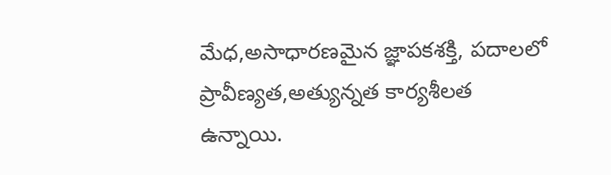మేధ,అసాధారణమైన జ్ఞాపకశక్తి, పదాలలో ప్రావీణ్యత,అత్యున్నత కార్యశీలత ఉన్నాయి.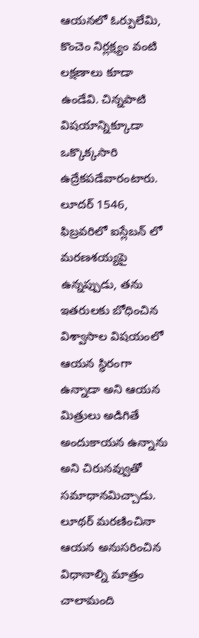ఆయనలో ఓర్పులేమి, కొంచెం నిర్లక్ష్యం వంటి లక్షణాలు కూడా ఉండేవి. చిన్నపాటి విషయాన్నిక్కూడా ఒక్కొక్కసారి ఉద్రేకపడేవారంటారు. లూదర్ 1546, ఫిబ్రవరిలో ఐస్లేబన్ లో మరణశయ్యపై ఉన్నప్పుడు, తను ఇతరులకు బోధించిన విశ్వాసాల విషయంలో ఆయన స్థిరంగా ఉన్నాడా అని ఆయన మిత్రులు అడిగితే అందుకాయన ఉన్నాను అని చిరునవ్వుతో సమాధానమిచ్చాడు.
లూథర్ మరణించినా ఆయన అనుసరించిన విధానాల్ని మాత్రం చాలామంది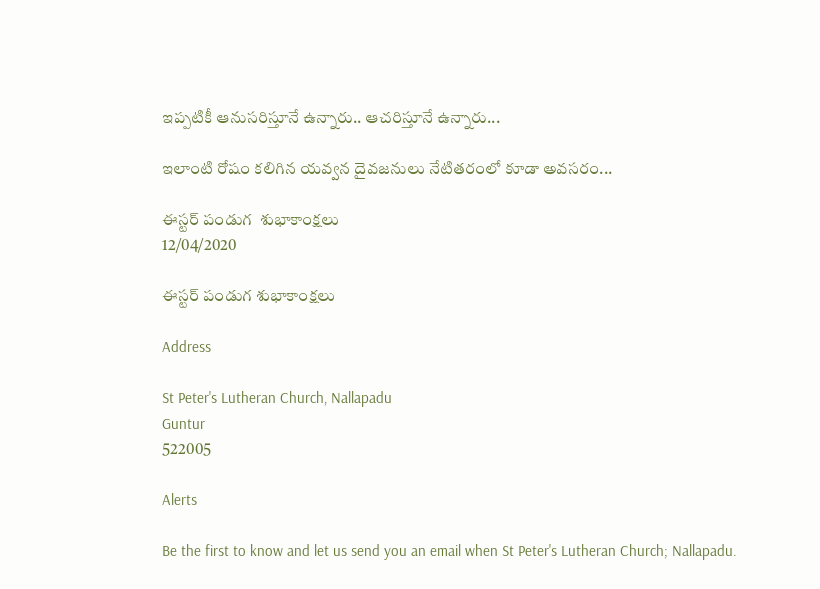ఇప్పటికీ ఆనుసరిస్తూనే ఉన్నారు.. ఆచరిస్తూనే ఉన్నారు...

ఇలాంటి రోషం కలిగిన యవ్వన దైవజనులు నేటితరంలో కూడా అవసరం...

ఈస్టర్ పండుగ  శుభాకాంక్షలు
12/04/2020

ఈస్టర్ పండుగ శుభాకాంక్షలు

Address

St Peter's Lutheran Church, Nallapadu
Guntur
522005

Alerts

Be the first to know and let us send you an email when St Peter's Lutheran Church; Nallapadu.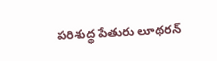పరిశుద్థ పేతురు లూథరన్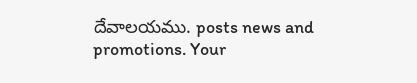దేవాలయము. posts news and promotions. Your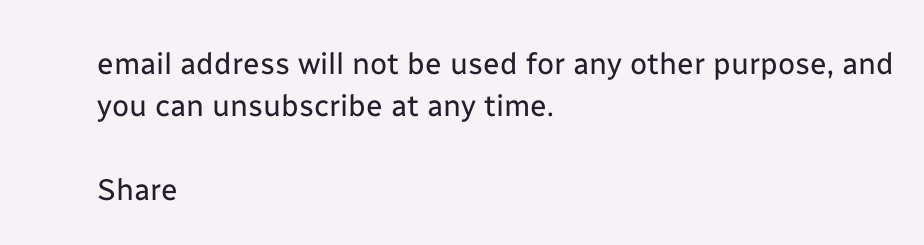email address will not be used for any other purpose, and you can unsubscribe at any time.

Share